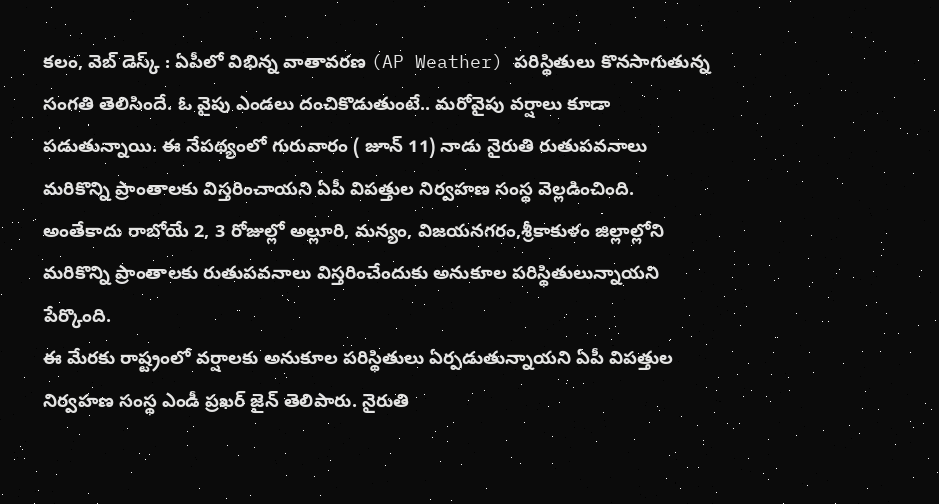కలం, వెబ్ డెస్క్ : ఏపీలో విభిన్న వాతావరణ (AP Weather) పరిస్థితులు కొనసాగుతున్న సంగతి తెలిసిందే. ఓ వైపు ఎండలు దంచికొడుతుంటే.. మరోవైపు వర్షాలు కూడా పడుతున్నాయి. ఈ నేపథ్యంలో గురువారం ( జూన్ 11) నాడు నైరుతి రుతుపవనాలు మరికొన్ని ప్రాంతాలకు విస్తరించాయని ఏపీ విపత్తుల నిర్వహణ సంస్థ వెల్లడించింది. అంతేకాదు రాబోయే 2, 3 రోజుల్లో అల్లూరి, మన్యం, విజయనగరం,శ్రీకాకుళం జిల్లాల్లోని మరికొన్ని ప్రాంతాలకు రుతుపవనాలు విస్తరించేందుకు అనుకూల పరిస్థితులున్నాయని పేర్కొంది.
ఈ మేరకు రాష్ట్రంలో వర్షాలకు అనుకూల పరిస్థితులు ఏర్పడుతున్నాయని ఏపీ విపత్తుల నిర్వహణ సంస్థ ఎండీ ప్రఖర్ జైన్ తెలిపారు. నైరుతి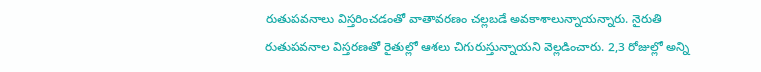రుతుపవనాలు విస్తరించడంతో వాతావరణం చల్లబడే అవకాశాలున్నాయన్నారు. నైరుతి రుతుపవనాల విస్తరణతో రైతుల్లో ఆశలు చిగురుస్తున్నాయని వెల్లడించారు. 2,3 రోజుల్లో అన్ని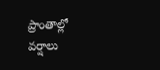ప్రాంతాల్లో వర్షాలు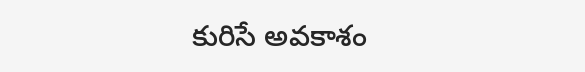కురిసే అవకాశం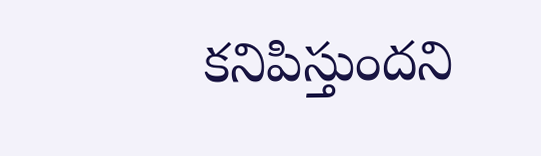కనిపిస్తుందని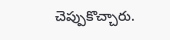చెప్పుకొచ్చారు.